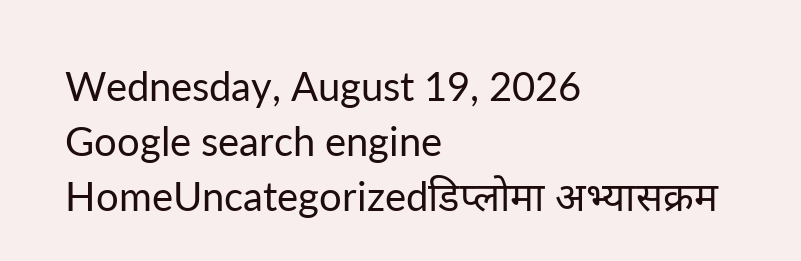Wednesday, August 19, 2026
Google search engine
HomeUncategorizedडिप्लोमा अभ्यासक्रम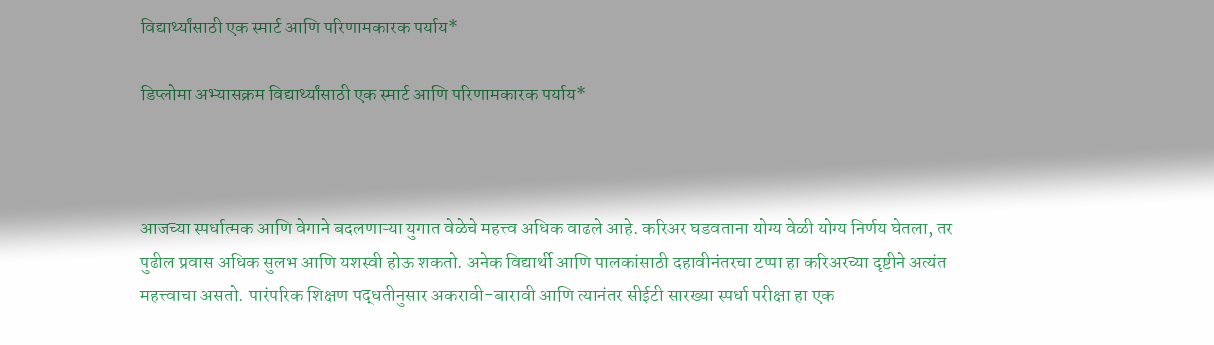विद्यार्थ्यांसाठी एक स्मार्ट आणि परिणामकारक पर्याय*

डिप्लोमा अभ्यासक्रम विद्यार्थ्यांसाठी एक स्मार्ट आणि परिणामकारक पर्याय*



आजच्या स्पर्धात्मक आणि वेगाने बदलणाऱ्या युगात वेळेचे महत्त्व अधिक वाढले आहे. करिअर घडवताना योग्य वेळी योग्य निर्णय घेतला, तर पुढील प्रवास अधिक सुलभ आणि यशस्वी होऊ शकतो. अनेक विद्यार्थी आणि पालकांसाठी दहावीनंतरचा टप्पा हा करिअरच्या दृष्टीने अत्यंत महत्त्वाचा असतो. पारंपरिक शिक्षण पद्धतीनुसार अकरावी-बारावी आणि त्यानंतर सीईटी सारख्या स्पर्धा परीक्षा हा एक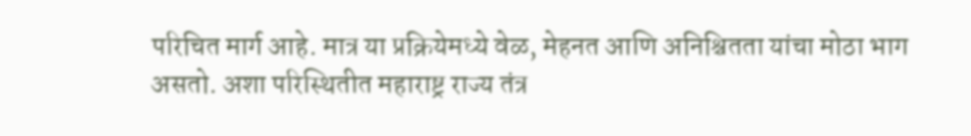परिचित मार्ग आहे. मात्र या प्रक्रियेमध्ये वेळ, मेहनत आणि अनिश्चितता यांचा मोठा भाग असतो. अशा परिस्थितीत महाराष्ट्र राज्य तंत्र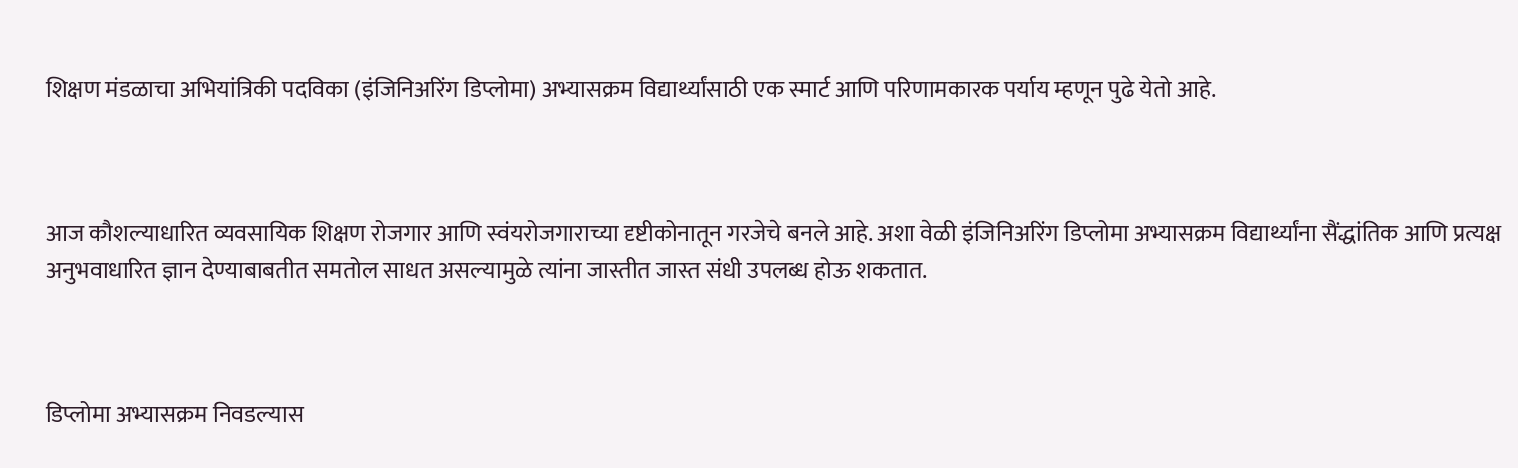शिक्षण मंडळाचा अभियांत्रिकी पदविका (इंजिनिअरिंग डिप्लोमा) अभ्यासक्रम विद्यार्थ्यांसाठी एक स्मार्ट आणि परिणामकारक पर्याय म्हणून पुढे येतो आहे.



आज कौशल्याधारित व्यवसायिक शिक्षण रोजगार आणि स्वंयरोजगाराच्या दृष्टीकोनातून गरजेचे बनले आहे. अशा वेळी इंजिनिअरिंग डिप्लोमा अभ्यासक्रम विद्यार्थ्यांना सैंद्धांतिक आणि प्रत्यक्ष अनुभवाधारित ज्ञान देण्याबाबतीत समतोल साधत असल्यामुळे त्यांना जास्तीत जास्त संधी उपलब्ध होऊ शकतात.



डिप्लोमा अभ्यासक्रम निवडल्यास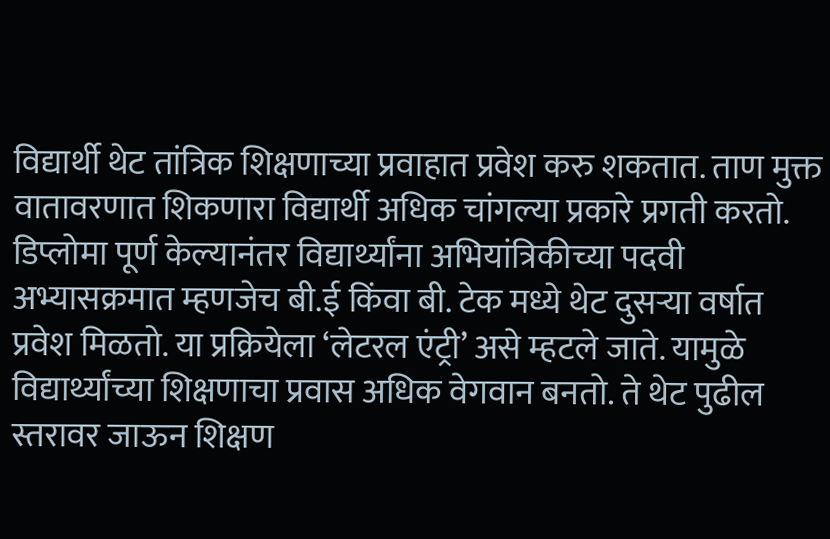विद्यार्थी थेट तांत्रिक शिक्षणाच्या प्रवाहात प्रवेश करु शकतात. ताण मुक्त वातावरणात शिकणारा विद्यार्थी अधिक चांगल्या प्रकारे प्रगती करतो. डिप्लोमा पूर्ण केल्यानंतर विद्यार्थ्यांना अभियांत्रिकीच्या पदवी अभ्यासक्रमात म्हणजेच बी.ई किंवा बी. टेक मध्ये थेट दुसऱ्या वर्षात प्रवेश मिळतो. या प्रक्रियेला ‘लेटरल एंट्री’ असे म्हटले जाते. यामुळे विद्यार्थ्यांच्या शिक्षणाचा प्रवास अधिक वेगवान बनतो. ते थेट पुढील स्तरावर जाऊन शिक्षण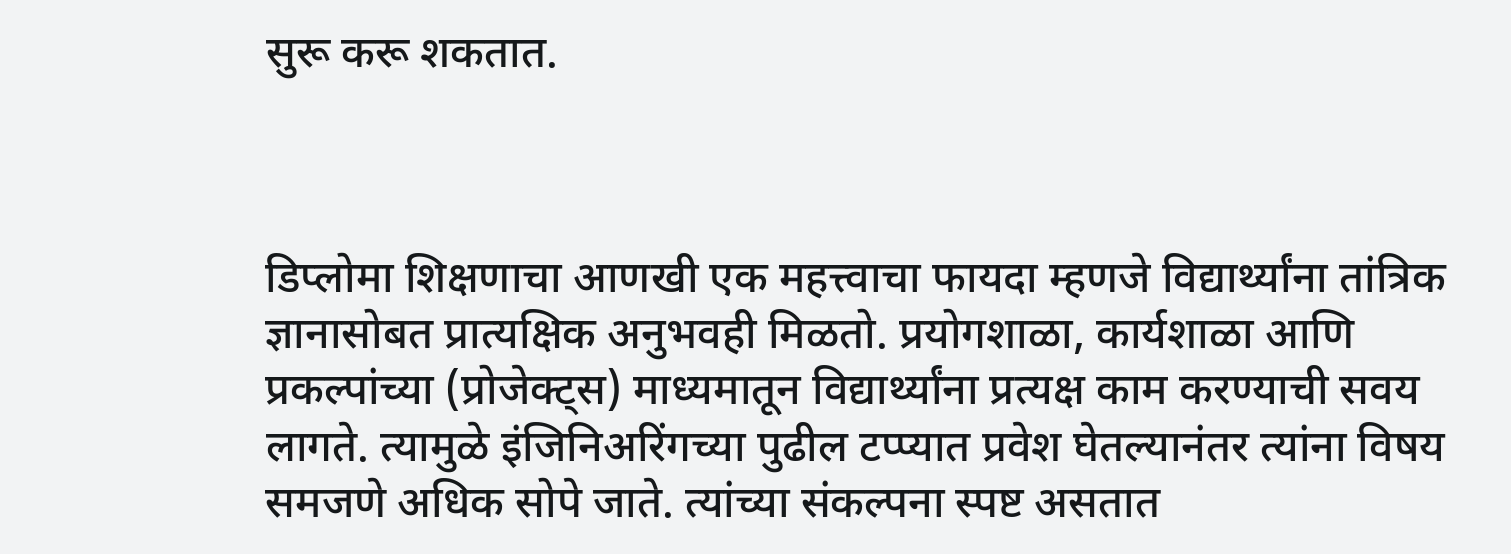सुरू करू शकतात.



डिप्लोमा शिक्षणाचा आणखी एक महत्त्वाचा फायदा म्हणजे विद्यार्थ्यांना तांत्रिक ज्ञानासोबत प्रात्यक्षिक अनुभवही मिळतो. प्रयोगशाळा, कार्यशाळा आणि प्रकल्पांच्या (प्रोजेक्ट्स) माध्यमातून विद्यार्थ्यांना प्रत्यक्ष काम करण्याची सवय लागते. त्यामुळे इंजिनिअरिंगच्या पुढील टप्प्यात प्रवेश घेतल्यानंतर त्यांना विषय समजणे अधिक सोपे जाते. त्यांच्या संकल्पना स्पष्ट असतात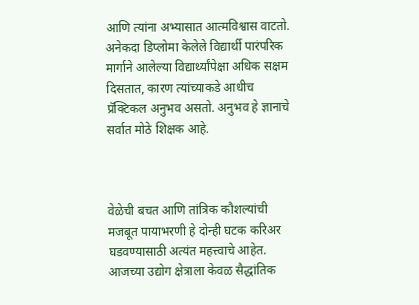आणि त्यांना अभ्यासात आत्मविश्वास वाटतो. अनेकदा डिप्लोमा केलेले विद्यार्थी पारंपरिक मार्गाने आलेल्या विद्यार्थ्यांपेक्षा अधिक सक्षम दिसतात, कारण त्यांच्याकडे आधीच प्रॅक्टिकल अनुभव असतो. अनुभव हे ज्ञानाचे सर्वात मोठे शिक्षक आहे.



वेळेची बचत आणि तांत्रिक कौशल्यांची मजबूत पायाभरणी हे दोन्ही घटक करिअर घडवण्यासाठी अत्यंत महत्त्वाचे आहेत. आजच्या उद्योग क्षेत्राला केवळ सैद्धांतिक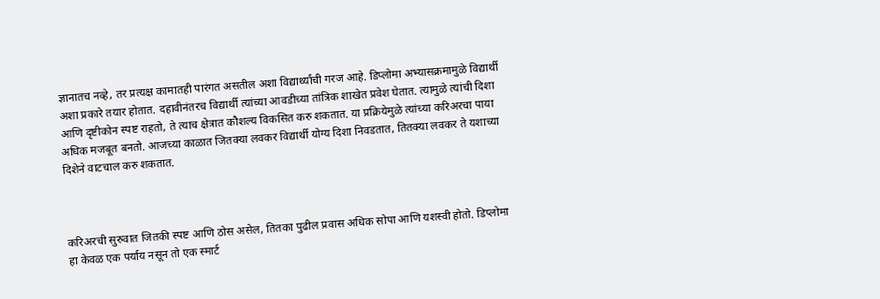ज्ञानातच नव्हे, तर प्रत्यक्ष कामातही पारंगत असतील अशा विद्यार्थ्यांची गरज आहे. डिप्लोमा अभ्यासक्रमामुळे विद्यार्थी अशा प्रकारे तयार होतात. दहावीनंतरच विद्यार्थी त्यांच्या आवडीच्या तांत्रिक शाखेत प्रवेश घेतात. त्यामुळे त्यांची दिशा आणि दृष्टीकोन स्पष्ट राहतो, ते त्याच क्षेत्रात कौशल्य विकसित करु शकतात. या प्रक्रियेमुळे त्यांच्या करिअरचा पाया अधिक मजबूत बनतो. आजच्या काळात जितक्या लवकर विद्यार्थी योग्य दिशा निवडतात, तितक्या लवकर ते यशाच्या दिशेने वाटचाल करु शकतात.



करिअरची सुरुवात जितकी स्पष्ट आणि ठोस असेल, तितका पुढील प्रवास अधिक सोपा आणि यशस्वी होतो. डिप्लोमा हा केवळ एक पर्याय नसून तो एक स्मार्ट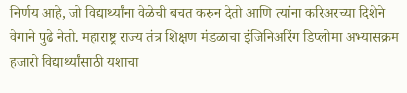निर्णय आहे, जो विद्यार्थ्यांना वेळेची बचत करुन देतो आणि त्यांना करिअरच्या दिशेने वेगाने पुढे नेतो. महाराष्ट्र राज्य तंत्र शिक्षण मंडळाचा इंजिनिअरिंग डिप्लोमा अभ्यासक्रम हजारो विद्यार्थ्यांसाठी यशाचा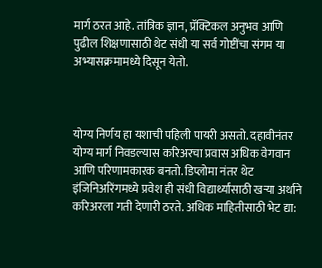मार्ग ठरत आहे. तांत्रिक ज्ञान, प्रॅक्टिकल अनुभव आणि पुढील शिक्षणासाठी थेट संधी या सर्व गोष्टींचा संगम या अभ्यासक्रमामध्ये दिसून येतो.



योग्य निर्णय हा यशाची पहिली पायरी असतो. दहावीनंतर योग्य मार्ग निवडल्यास करिअरचा प्रवास अधिक वेगवान आणि परिणामकारक बनतो. डिप्लोमा नंतर थेट इंजिनिअरिंगमध्ये प्रवेश ही संधी विद्यार्थ्यांसाठी खऱ्या अर्थाने करिअरला गती देणारी ठरते. अधिक माहितीसाठी भेट द्या: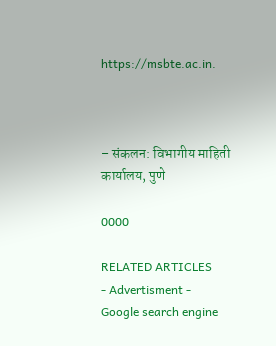https://msbte.ac.in.



– संकलन: विभागीय माहिती कार्यालय, पुणे

0000

RELATED ARTICLES
- Advertisment -
Google search engine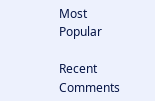Most Popular

Recent Comments